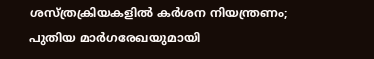ശസ്ത്രക്രിയകളില്‍ കര്‍ശന നിയന്ത്രണം; പുതിയ മാര്‍ഗരേഖയുമായി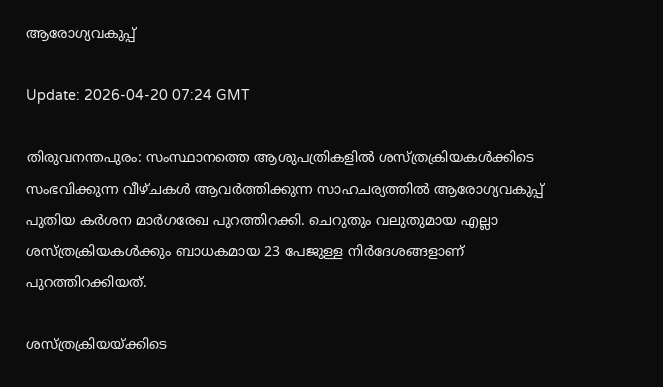ആരോഗ്യവകുപ്പ്

Update: 2026-04-20 07:24 GMT

തിരുവനന്തപുരം: സംസ്ഥാനത്തെ ആശുപത്രികളില്‍ ശസ്ത്രക്രിയകള്‍ക്കിടെ സംഭവിക്കുന്ന വീഴ്ചകള്‍ ആവര്‍ത്തിക്കുന്ന സാഹചര്യത്തില്‍ ആരോഗ്യവകുപ്പ് പുതിയ കര്‍ശന മാര്‍ഗരേഖ പുറത്തിറക്കി. ചെറുതും വലുതുമായ എല്ലാ ശസ്ത്രക്രിയകള്‍ക്കും ബാധകമായ 23 പേജുള്ള നിര്‍ദേശങ്ങളാണ് പുറത്തിറക്കിയത്.

ശസ്ത്രക്രിയയ്ക്കിടെ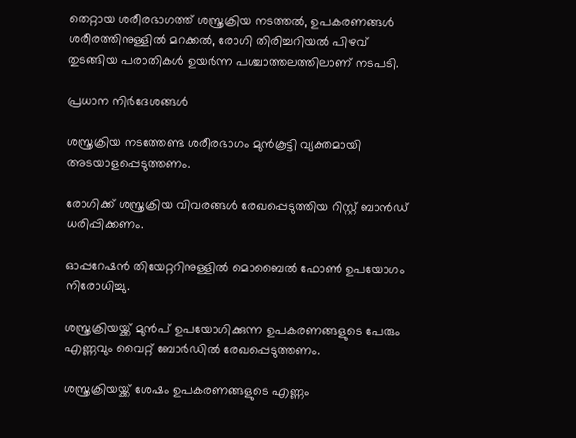തെറ്റായ ശരീരഭാഗത്ത് ശസ്ത്രക്രിയ നടത്തല്‍, ഉപകരണങ്ങള്‍ ശരീരത്തിനുള്ളില്‍ മറക്കല്‍, രോഗി തിരിച്ചറിയല്‍ പിഴവ് തുടങ്ങിയ പരാതികള്‍ ഉയര്‍ന്ന പശ്ചാത്തലത്തിലാണ് നടപടി.

പ്രധാന നിര്‍ദേശങ്ങള്‍

ശസ്ത്രക്രിയ നടത്തേണ്ട ശരീരഭാഗം മുന്‍കൂട്ടി വ്യക്തമായി അടയാളപ്പെടുത്തണം.

രോഗിക്ക് ശസ്ത്രക്രിയ വിവരങ്ങള്‍ രേഖപ്പെടുത്തിയ റിസ്റ്റ് ബാന്‍ഡ് ധരിപ്പിക്കണം.

ഓപ്പറേഷന്‍ തിയേറ്ററിനുള്ളില്‍ മൊബൈല്‍ ഫോണ്‍ ഉപയോഗം നിരോധിച്ചു.

ശസ്ത്രക്രിയയ്ക്ക് മുന്‍പ് ഉപയോഗിക്കുന്ന ഉപകരണങ്ങളുടെ പേരും എണ്ണവും വൈറ്റ് ബോര്‍ഡില്‍ രേഖപ്പെടുത്തണം.

ശസ്ത്രക്രിയയ്ക്ക് ശേഷം ഉപകരണങ്ങളുടെ എണ്ണം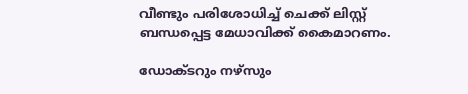വീണ്ടും പരിശോധിച്ച് ചെക്ക് ലിസ്റ്റ് ബന്ധപ്പെട്ട മേധാവിക്ക് കൈമാറണം.

ഡോക്ടറും നഴ്‌സും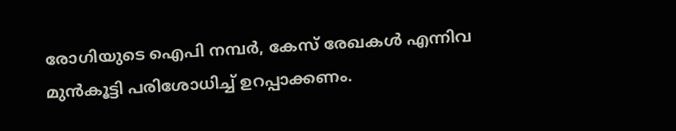രോഗിയുടെ ഐപി നമ്പര്‍, കേസ് രേഖകള്‍ എന്നിവ മുന്‍കൂട്ടി പരിശോധിച്ച് ഉറപ്പാക്കണം.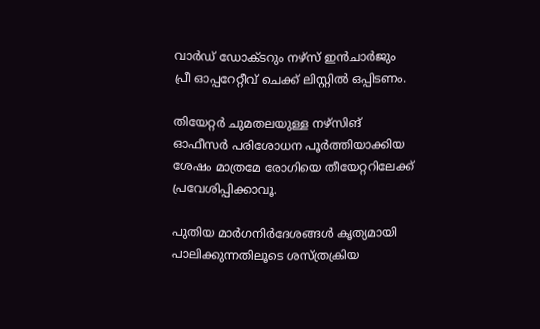വാര്‍ഡ് ഡോക്ടറും നഴ്‌സ് ഇന്‍ചാര്‍ജും പ്രീ ഓപ്പറേറ്റീവ് ചെക്ക് ലിസ്റ്റില്‍ ഒപ്പിടണം.

തിയേറ്റര്‍ ചുമതലയുള്ള നഴ്‌സിങ് ഓഫീസര്‍ പരിശോധന പൂര്‍ത്തിയാക്കിയ ശേഷം മാത്രമേ രോഗിയെ തീയേറ്ററിലേക്ക് പ്രവേശിപ്പിക്കാവൂ.

പുതിയ മാര്‍ഗനിര്‍ദേശങ്ങള്‍ കൃത്യമായി പാലിക്കുന്നതിലൂടെ ശസ്ത്രക്രിയ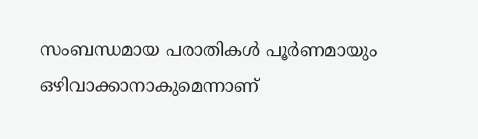സംബന്ധമായ പരാതികള്‍ പൂര്‍ണമായും ഒഴിവാക്കാനാകുമെന്നാണ്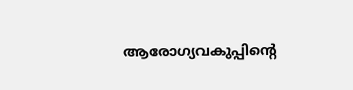ആരോഗ്യവകുപ്പിന്റെ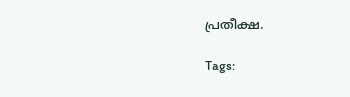പ്രതീക്ഷ.

Tags: